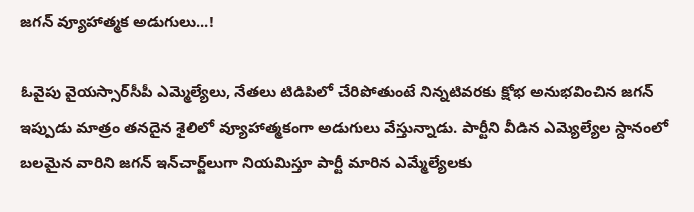జగన్‌ వ్యూహాత్మక అడుగులు...!

ఓవైపు వైయస్సార్‌సీపీ ఎమ్మెల్యేలు, నేతలు టిడిపిలో చేరిపోతుంటే నిన్నటివరకు క్షోభ అనుభవించిన జగన్‌ ఇప్పుడు మాత్రం తనదైన శైలిలో వ్యూహాత్మకంగా అడుగులు వేస్తున్నాడు. పార్టీని వీడిన ఎమ్యెల్యేల స్దానంలో బలమైన వారిని జగన్‌ ఇన్‌చార్జ్‌లుగా నియమిస్తూ పార్టీ మారిన ఎమ్మేల్యేలకు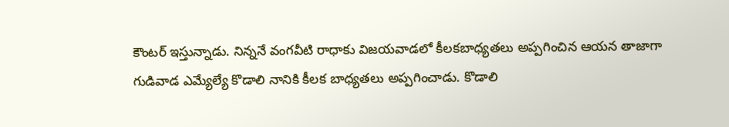కౌంటర్‌ ఇస్తున్నాడు. నిన్ననే వంగవీటి రాధాకు విజయవాడలో కీలకబాధ్యతలు అప్పగించిన ఆయన తాజాగా గుడివాడ ఎమ్యేల్యే కొడాలి నానికి కీలక బాధ్యతలు అప్పగించాడు. కొడాలి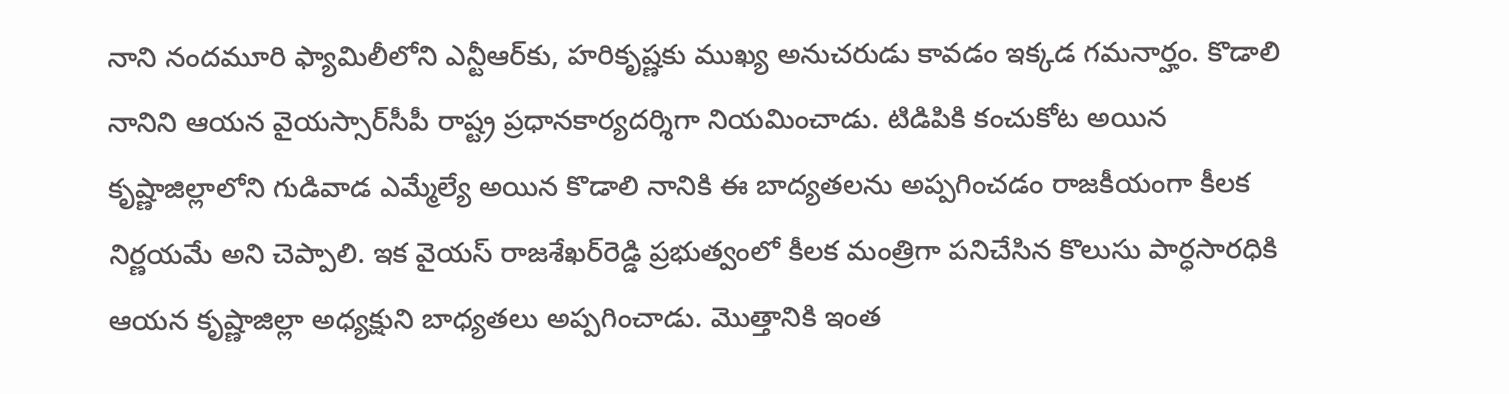నాని నందమూరి ఫ్యామిలీలోని ఎన్టీఆర్‌కు, హరికృష్ణకు ముఖ్య అనుచరుడు కావడం ఇక్కడ గమనార్హం. కొడాలి నానిని ఆయన వైయస్సార్‌సీపీ రాష్ట్ర ప్రధానకార్యదర్శిగా నియమించాడు. టిడిపికి కంచుకోట అయిన కృష్ణాజిల్లాలోని గుడివాడ ఎమ్మేల్యే అయిన కొడాలి నానికి ఈ బాద్యతలను అప్పగించడం రాజకీయంగా కీలక నిర్ణయమే అని చెప్పాలి. ఇక వైయస్‌ రాజశేఖర్‌రెడ్డి ప్రభుత్వంలో కీలక మంత్రిగా పనిచేసిన కొలుసు పార్ధసారధికి ఆయన కృష్ణాజిల్లా అధ్యక్షుని బాధ్యతలు అప్పగించాడు. మొత్తానికి ఇంత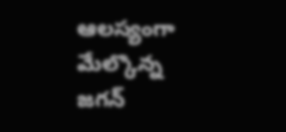ఆలస్యంగా మేల్కొన్న జగన్‌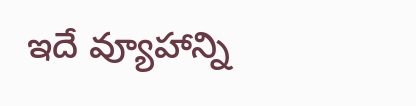ఇదే వ్యూహాన్ని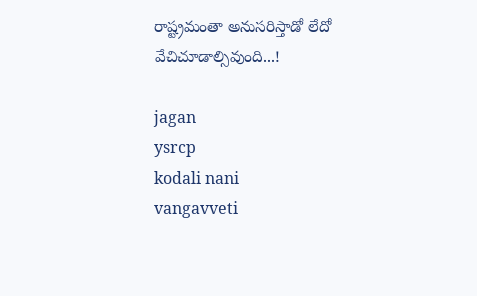రాష్ట్రమంతా అనుసరిస్తాడో లేదో వేచిచూడాల్సివుంది...!

jagan
ysrcp
kodali nani
vangavveti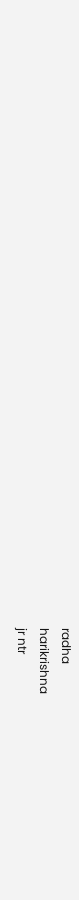radha
harikrishna
jr ntr